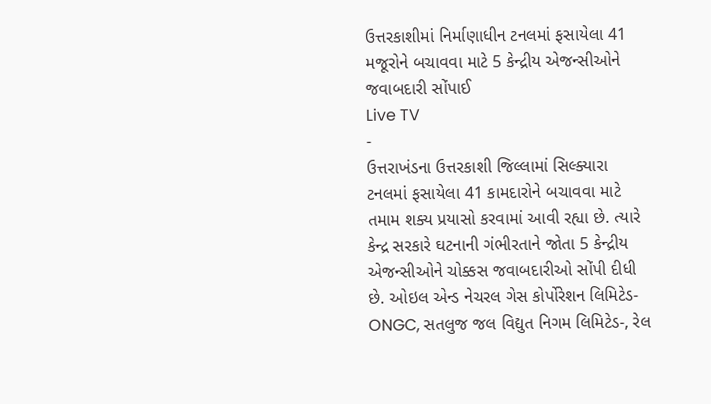ઉત્તરકાશીમાં નિર્માણાધીન ટનલમાં ફસાયેલા 41 મજૂરોને બચાવવા માટે 5 કેન્દ્રીય એજન્સીઓને જવાબદારી સોંપાઈ
Live TV
-
ઉત્તરાખંડના ઉત્તરકાશી જિલ્લામાં સિલ્ક્યારા ટનલમાં ફસાયેલા 41 કામદારોને બચાવવા માટે તમામ શક્ય પ્રયાસો કરવામાં આવી રહ્યા છે. ત્યારે કેન્દ્ર સરકારે ઘટનાની ગંભીરતાને જોતા 5 કેન્દ્રીય એજન્સીઓને ચોક્કસ જવાબદારીઓ સોંપી દીધી છે. ઓઇલ એન્ડ નેચરલ ગેસ કોર્પોરેશન લિમિટેડ-ONGC, સતલુજ જલ વિદ્યુત નિગમ લિમિટેડ-, રેલ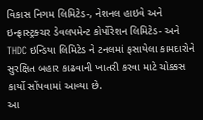વિકાસ નિગમ લિમિટેડ-, નેશનલ હાઇવે અને ઇન્ફ્રાસ્ટ્રક્ચર ડેવલપમેન્ટ કોર્પોરેશન લિમિટેડ- અને THDC ઇન્ડિયા લિમિટેડ ને ટનલમાં ફસાયેલા કામદારોને સુરક્ષિત બહાર કાઢવાની ખાતરી કરવા માટે ચોક્કસ કાર્યો સોંપવામાં આવ્યા છે.
આ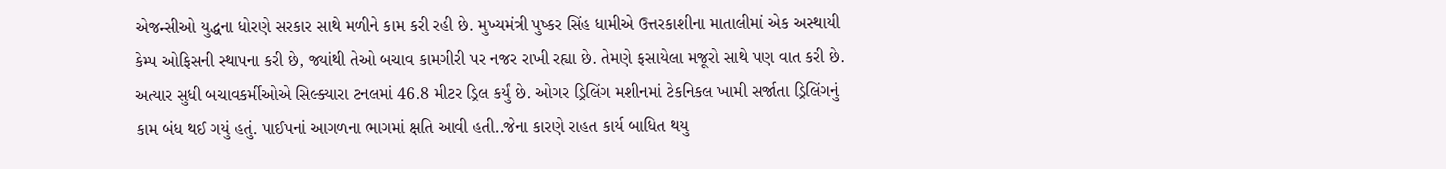એજન્સીઓ યુદ્ધના ધોરણે સરકાર સાથે મળીને કામ કરી રહી છે. મુખ્યમંત્રી પુષ્કર સિંહ ધામીએ ઉત્તરકાશીના માતાલીમાં એક અસ્થાયી કેમ્પ ઓફિસની સ્થાપના કરી છે, જ્યાંથી તેઓ બચાવ કામગીરી પર નજર રાખી રહ્યા છે. તેમણે ફસાયેલા મજૂરો સાથે પણ વાત કરી છે. અત્યાર સુધી બચાવકર્મીઓએ સિલ્ક્યારા ટનલમાં 46.8 મીટર ડ્રિલ કર્યું છે. ઓગર ડ્રિલિંગ મશીનમાં ટેકનિકલ ખામી સર્જાતા ડ્રિલિંગનું કામ બંધ થઈ ગયું હતું. પાઈપનાં આગળના ભાગમાં ક્ષતિ આવી હતી..જેના કારણે રાહત કાર્ય બાધિત થયુ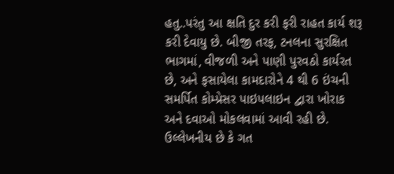હતુ..પરંતુ આ ક્ષતિ દુર કરી ફરી રાહત કાર્ય શરૂ કરી દેવાયુ છે. બીજી તરફ, ટનલના સુરક્ષિત ભાગમાં, વીજળી અને પાણી પુરવઠો કાર્યરત છે, અને ફસાયેલા કામદારોને 4 થી 6 ઇંચની સમર્પિત કોમ્પ્રેસર પાઇપલાઇન દ્વારા ખોરાક અને દવાઓ મોકલવામાં આવી રહી છે. ઉલ્લેખનીય છે કે ગત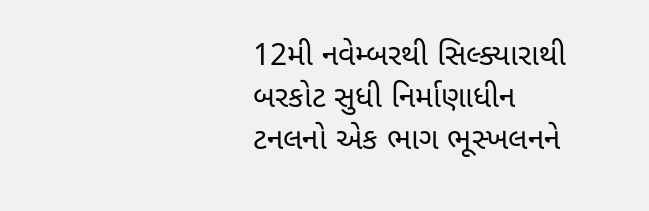12મી નવેમ્બરથી સિલ્ક્યારાથી બરકોટ સુધી નિર્માણાધીન ટનલનો એક ભાગ ભૂસ્ખલનને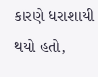કારણે ધરાશાયી થયો હતો,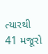ત્યારથી 41 મજૂરો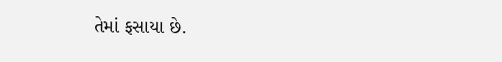તેમાં ફસાયા છે.